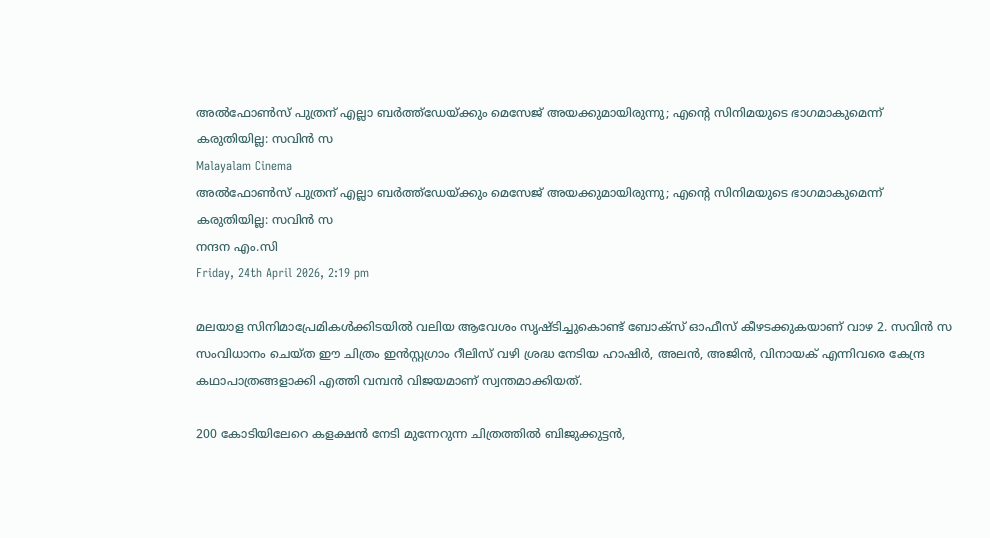അൽഫോൺസ് പുത്രന് എല്ലാ ബർത്ത്ഡേയ്ക്കും മെസേജ് അയക്കുമായിരുന്നു; എന്റെ സിനിമയുടെ ഭാഗമാകുമെന്ന് കരുതിയില്ല: സവിൻ സ
Malayalam Cinema
അൽഫോൺസ് പുത്രന് എല്ലാ ബർത്ത്ഡേയ്ക്കും മെസേജ് അയക്കുമായിരുന്നു; എന്റെ സിനിമയുടെ ഭാഗമാകുമെന്ന് കരുതിയില്ല: സവിൻ സ
നന്ദന എം.സി
Friday, 24th April 2026, 2:19 pm

മലയാള സിനിമാപ്രേമികൾക്കിടയിൽ വലിയ ആവേശം സൃഷ്ടിച്ചുകൊണ്ട് ബോക്സ് ഓഫീസ് കീഴടക്കുകയാണ് വാഴ 2. സവിൻ സ സംവിധാനം ചെയ്ത ഈ ചിത്രം ഇൻസ്റ്റഗ്രാം റീലിസ് വഴി ശ്രദ്ധ നേടിയ ഹാഷിർ, അലൻ, അജിൻ, വിനായക് എന്നിവരെ കേന്ദ്ര കഥാപാത്രങ്ങളാക്കി എത്തി വമ്പൻ വിജയമാണ് സ്വന്തമാക്കിയത്.

200 കോടിയിലേറെ കളക്ഷൻ നേടി മുന്നേറുന്ന ചിത്രത്തിൽ ബിജുക്കുട്ടൻ,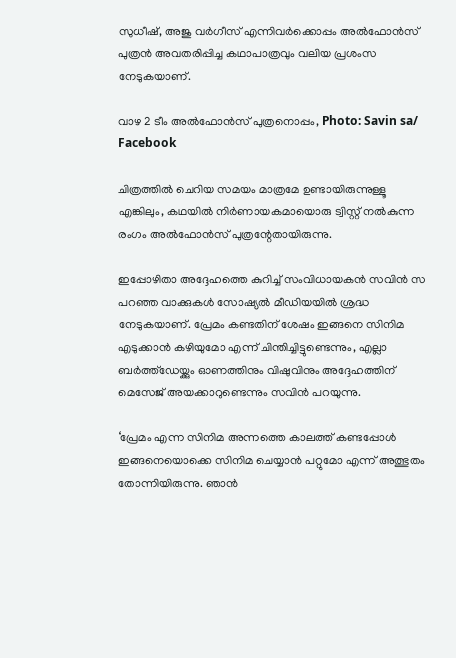സുധീഷ്, അജു വർഗീസ് എന്നിവർക്കൊപ്പം അൽഫോൻസ് പുത്രൻ അവതരിപ്പിച്ച കഥാപാത്രവും വലിയ പ്രശംസ നേടുകയാണ്.

വാഴ 2 ടീം അൽഫോൻസ് പുത്രനൊപ്പം, Photo: Savin sa/ Facebook

ചിത്രത്തിൽ ചെറിയ സമയം മാത്രമേ ഉണ്ടായിരുന്നുള്ളൂ എങ്കിലും, കഥയിൽ നിർണായകമായൊരു ട്വിസ്റ്റ് നൽകുന്ന രംഗം അൽഫോൻസ് പുത്രന്റേതായിരുന്നു.

ഇപ്പോഴിതാ അദ്ദേഹത്തെ കുറിച്ച് സംവിധായകൻ സവിൻ സ പറഞ്ഞ വാക്കുകൾ സോഷ്യൽ മീഡിയയിൽ ശ്രദ്ധ നേടുകയാണ്. പ്രേമം കണ്ടതിന് ശേഷം ഇങ്ങനെ സിനിമ എടുക്കാൻ കഴിയുമോ എന്ന് ചിന്തിച്ചിട്ടുണ്ടെന്നും, എല്ലാ ബർത്ത്‌ഡേയ്ക്കും ഓണത്തിനും വിഷുവിനും അദ്ദേഹത്തിന് മെസേജ് അയക്കാറുണ്ടെന്നും സവിൻ പറയുന്നു.

‘പ്രേമം എന്ന സിനിമ അന്നത്തെ കാലത്ത് കണ്ടപ്പോൾ ഇങ്ങനെയൊക്കെ സിനിമ ചെയ്യാൻ പറ്റുമോ എന്ന് അത്ഭുതം തോന്നിയിരുന്നു. ഞാൻ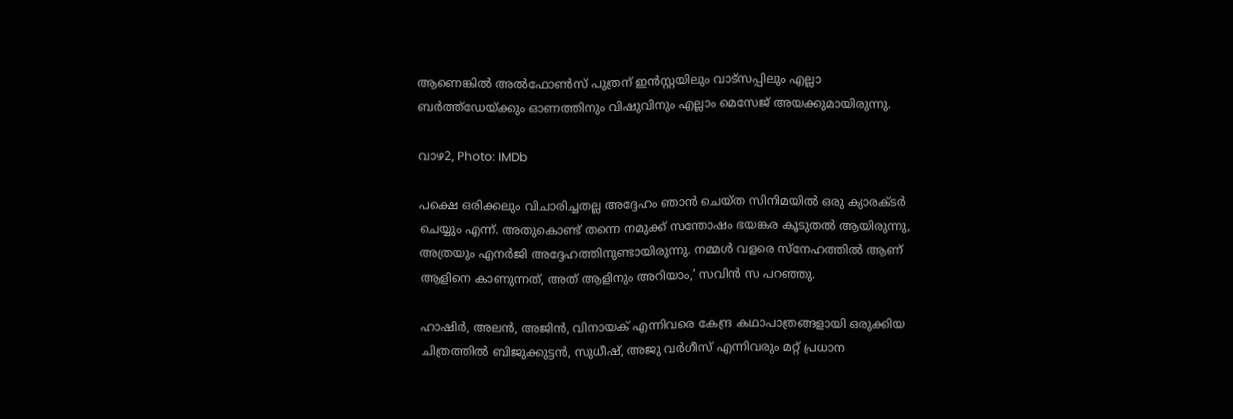ആണെങ്കിൽ അൽഫോൺസ് പുത്രന് ഇൻസ്റ്റയിലും വാട്സപ്പിലും എല്ലാ ബർത്ത്ഡേയ്ക്കും ഓണത്തിനും വിഷുവിനും എല്ലാം മെസേജ് അയക്കുമായിരുന്നു.

വാഴ2, Photo: IMDb

പക്ഷെ ഒരിക്കലും വിചാരിച്ചതല്ല അദ്ദേഹം ഞാൻ ചെയ്ത സിനിമയിൽ ഒരു ക്യാരക്ടർ ചെയ്യും എന്ന്. അതുകൊണ്ട് തന്നെ നമുക്ക് സന്തോഷം ഭയങ്കര കൂടുതൽ ആയിരുന്നു, അത്രയും എനർജി അദ്ദേഹത്തിനുണ്ടായിരുന്നു. നമ്മൾ വളരെ സ്നേഹത്തിൽ ആണ് ആളിനെ കാണുന്നത്, അത് ആളിനും അറിയാം,’ സവിൻ സ പറഞ്ഞു.

ഹാഷിർ, അലൻ, അജിൻ, വിനായക് എന്നിവരെ കേന്ദ്ര കഥാപാത്രങ്ങളായി ഒരുക്കിയ ചിത്രത്തിൽ ബിജുക്കുട്ടൻ, സുധീഷ്, അജു വർഗീസ് എന്നിവരും മറ്റ്‌ പ്രധാന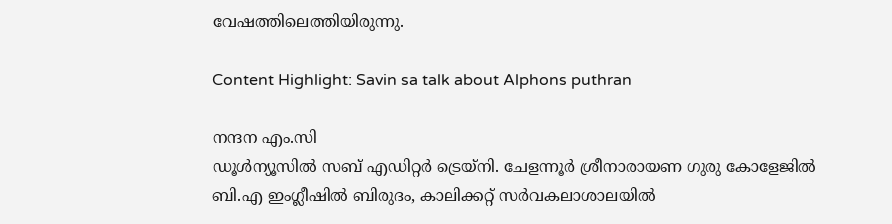വേഷത്തിലെത്തിയിരുന്നു.

Content Highlight: Savin sa talk about Alphons puthran

നന്ദന എം.സി
ഡൂള്‍ന്യൂസില്‍ സബ് എഡിറ്റര്‍ ട്രെയ്‌നി. ചേളന്നൂര്‍ ശ്രീനാരായണ ഗുരു കോളേജില്‍ ബി.എ ഇംഗ്ലീഷില്‍ ബിരുദം, കാലിക്കറ്റ് സര്‍വകലാശാലയില്‍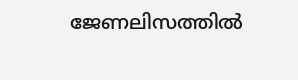ജേണലിസത്തില്‍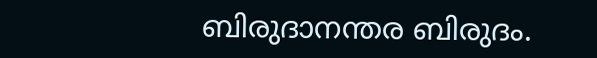ബിരുദാനന്തര ബിരുദം.